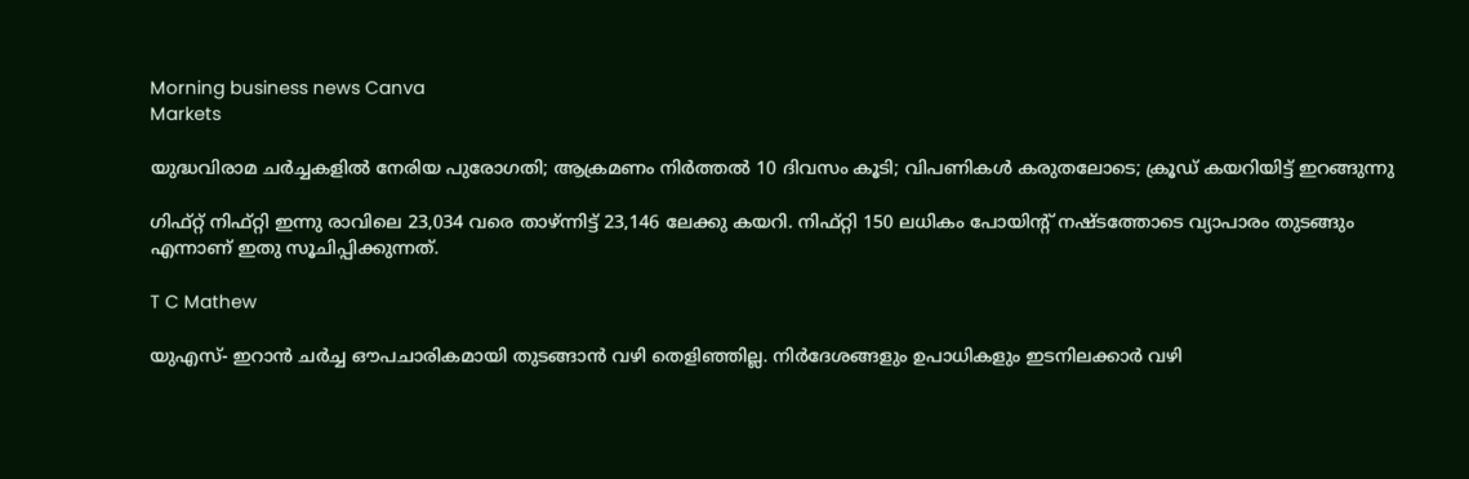Morning business news Canva
Markets

യുദ്ധവിരാമ ചർച്ചകളിൽ നേരിയ പുരോഗതി; ആക്രമണം നിർത്തൽ 10 ദിവസം കൂടി; വിപണികൾ കരുതലോടെ; ക്രൂഡ് കയറിയിട്ട് ഇറങ്ങുന്നു

ഗിഫ്റ്റ് നിഫ്റ്റി ഇന്നു രാവിലെ 23,034 വരെ താഴ്ന്നിട്ട് 23,146 ലേക്കു കയറി. നിഫ്റ്റി 150 ലധികം പോയിൻ്റ് നഷ്ടത്തോടെ വ്യാപാരം തുടങ്ങും എന്നാണ് ഇതു സൂചിപ്പിക്കുന്നത്.

T C Mathew

യുഎസ്- ഇറാൻ ചർച്ച ഔപചാരികമായി തുടങ്ങാൻ വഴി തെളിഞ്ഞില്ല. നിർദേശങ്ങളും ഉപാധികളും ഇടനിലക്കാർ വഴി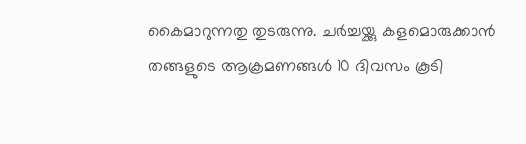കൈമാറുന്നതു തുടരുന്നു. ചർച്ചയ്ക്കു കളമൊരുക്കാൻ തങ്ങളുടെ ആക്രമണങ്ങൾ 10 ദിവസം കൂടി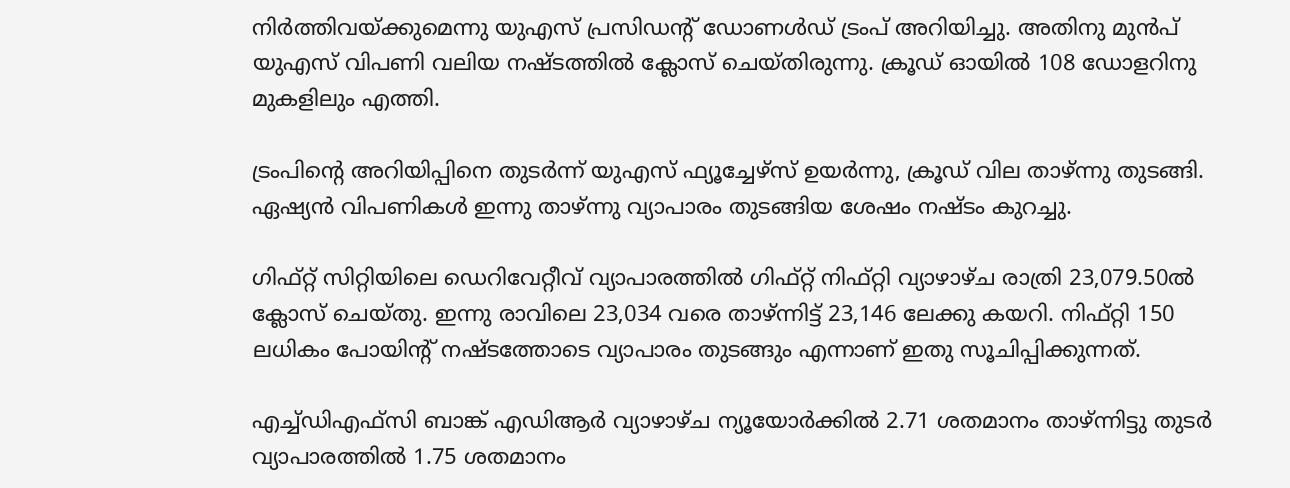നിർത്തിവയ്ക്കുമെന്നു യുഎസ് പ്രസിഡൻ്റ് ഡോണൾഡ് ട്രംപ് അറിയിച്ചു. അതിനു മുൻപ് യുഎസ് വിപണി വലിയ നഷ്ടത്തിൽ ക്ലോസ് ചെയ്തിരുന്നു. ക്രൂഡ് ഓയിൽ 108 ഡോളറിനു മുകളിലും എത്തി.

ട്രംപിൻ്റെ അറിയിപ്പിനെ തുടർന്ന് യുഎസ് ഫ്യൂച്ചേഴ്സ് ഉയർന്നു, ക്രൂഡ് വില താഴ്ന്നു തുടങ്ങി. ഏഷ്യൻ വിപണികൾ ഇന്നു താഴ്ന്നു വ്യാപാരം തുടങ്ങിയ ശേഷം നഷ്ടം കുറച്ചു.

ഗിഫ്റ്റ് സിറ്റിയിലെ ഡെറിവേറ്റീവ് വ്യാപാരത്തിൽ ഗിഫ്റ്റ് നിഫ്റ്റി വ്യാഴാഴ്ച രാത്രി 23,079.50ൽ ക്ലോസ് ചെയ്തു. ഇന്നു രാവിലെ 23,034 വരെ താഴ്ന്നിട്ട് 23,146 ലേക്കു കയറി. നിഫ്റ്റി 150 ലധികം പോയിൻ്റ് നഷ്ടത്തോടെ വ്യാപാരം തുടങ്ങും എന്നാണ് ഇതു സൂചിപ്പിക്കുന്നത്.

എച്ച്ഡിഎഫ്സി ബാങ്ക് എഡിആർ വ്യാഴാഴ്ച ന്യൂയോർക്കിൽ 2.71 ശതമാനം താഴ്ന്നിട്ടു തുടർ വ്യാപാരത്തിൽ 1.75 ശതമാനം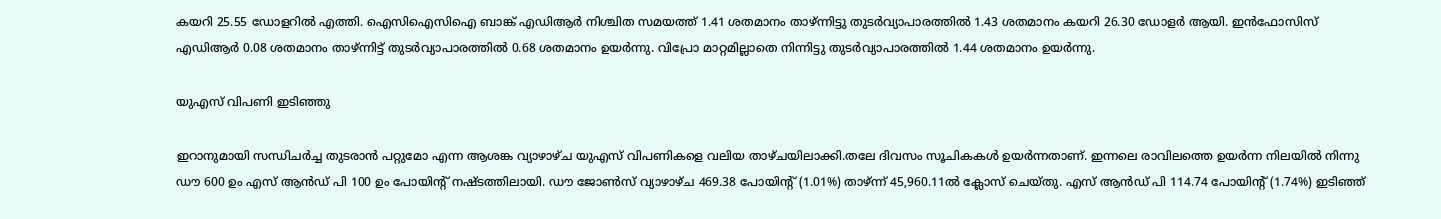കയറി 25.55 ഡോളറിൽ എത്തി. ഐസിഐസിഐ ബാങ്ക് എഡിആർ നിശ്ചിത സമയത്ത് 1.41 ശതമാനം താഴ്ന്നിട്ടു തുടർവ്യാപാരത്തിൽ 1.43 ശതമാനം കയറി 26.30 ഡോളർ ആയി. ഇൻഫോസിസ് എഡിആർ 0.08 ശതമാനം താഴ്ന്നിട്ട് തുടർവ്യാപാരത്തിൽ 0.68 ശതമാനം ഉയർന്നു. വിപ്രോ മാറ്റമില്ലാതെ നിന്നിട്ടു തുടർവ്യാപാരത്തിൽ 1.44 ശതമാനം ഉയർന്നു.

യുഎസ് വിപണി ഇടിഞ്ഞു

ഇറാനുമായി സന്ധിചർച്ച തുടരാൻ പറ്റുമോ എന്ന ആശങ്ക വ്യാഴാഴ്ച യുഎസ് വിപണികളെ വലിയ താഴ്ചയിലാക്കി.തലേ ദിവസം സൂചികകൾ ഉയർന്നതാണ്. ഇന്നലെ രാവിലത്തെ ഉയർന്ന നിലയിൽ നിന്നു ഡൗ 600 ഉം എസ് ആൻഡ് പി 100 ഉം പോയിൻ്റ് നഷ്ടത്തിലായി. ഡൗ ജോൺസ് വ്യാഴാഴ്ച 469.38 പോയിൻ്റ് (1.01%) താഴ്ന്ന് 45,960.11ൽ ക്ലോസ് ചെയ്തു. എസ് ആൻഡ് പി 114.74 പോയിൻ്റ് (1.74%) ഇടിഞ്ഞ്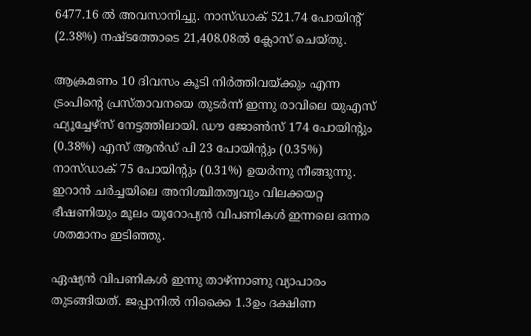6477.16 ൽ അവസാനിച്ചു. നാസ്ഡാക് 521.74 പോയിൻ്റ് (2.38%) നഷ്ടത്തോടെ 21,408.08ൽ ക്ലോസ് ചെയ്തു.

ആക്രമണം 10 ദിവസം കൂടി നിർത്തിവയ്ക്കും എന്ന ട്രംപിൻ്റെ പ്രസ്താവനയെ തുടർന്ന് ഇന്നു രാവിലെ യുഎസ് ഫ്യൂച്ചേഴ്സ് നേട്ടത്തിലായി. ഡൗ ജോൺസ് 174 പോയിൻ്റും (0.38%) എസ് ആൻഡ് പി 23 പോയിൻ്റും (0.35%) നാസ്ഡാക് 75 പോയിൻ്റും (0.31%) ഉയർന്നു നീങ്ങുന്നു. ഇറാൻ ചർച്ചയിലെ അനിശ്ചിതത്വവും വിലക്കയറ്റ ഭീഷണിയും മൂലം യൂറോപ്യൻ വിപണികൾ ഇന്നലെ ഒന്നര ശതമാനം ഇടിഞ്ഞു.

ഏഷ്യൻ വിപണികൾ ഇന്നു താഴ്ന്നാണു വ്യാപാരം തുടങ്ങിയത്. ജപ്പാനിൽ നിക്കൈ 1.3ഉം ദക്ഷിണ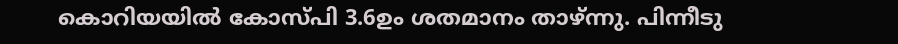കൊറിയയിൽ കോസ്‌പി 3.6ഉം ശതമാനം താഴ്ന്നു. പിന്നീടു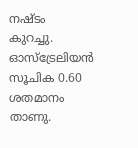നഷ്ടം കുറച്ചു. ഓസ്ട്രേലിയൻ സൂചിക 0.60 ശതമാനം താണു.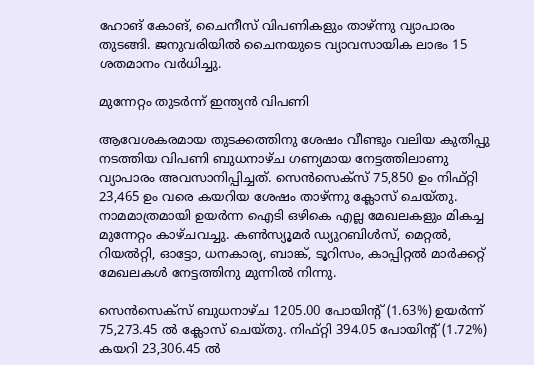ഹോങ് കോങ്, ചൈനീസ് വിപണികളും താഴ്ന്നു വ്യാപാരം തുടങ്ങി. ജനുവരിയിൽ ചൈനയുടെ വ്യാവസായിക ലാഭം 15 ശതമാനം വർധിച്ചു.

മുന്നേറ്റം തുടർന്ന് ഇന്ത്യൻ വിപണി

ആവേശകരമായ തുടക്കത്തിനു ശേഷം വീണ്ടും വലിയ കുതിപ്പു നടത്തിയ വിപണി ബുധനാഴ്ച ഗണ്യമായ നേട്ടത്തിലാണു വ്യാപാരം അവസാനിപ്പിച്ചത്. സെൻസെക്സ് 75,850 ഉം നിഫ്റ്റി 23,465 ഉം വരെ കയറിയ ശേഷം താഴ്ന്നു ക്ലോസ് ചെയ്തു. നാമമാത്രമായി ഉയർന്ന ഐടി ഒഴികെ എല്ല മേഖലകളും മികച്ച മുന്നേറ്റം കാഴ്ചവച്ചു. കൺസ്യൂമർ ഡ്യുറബിൾസ്, മെറ്റൽ, റിയൽറ്റി, ഓട്ടോ, ധനകാര്യ, ബാങ്ക്, ടൂറിസം, കാപ്പിറ്റൽ മാർക്കറ്റ് മേഖലകൾ നേട്ടത്തിനു മുന്നിൽ നിന്നു.

സെൻസെക്‌സ് ബുധനാഴ്ച 1205.00 പോയിൻ്റ് (1.63%) ഉയർന്ന് 75,273.45 ൽ ക്ലോസ് ചെയ്തു. നിഫ്റ്റി 394.05 പോയിൻ്റ് (1.72%) കയറി 23,306.45 ൽ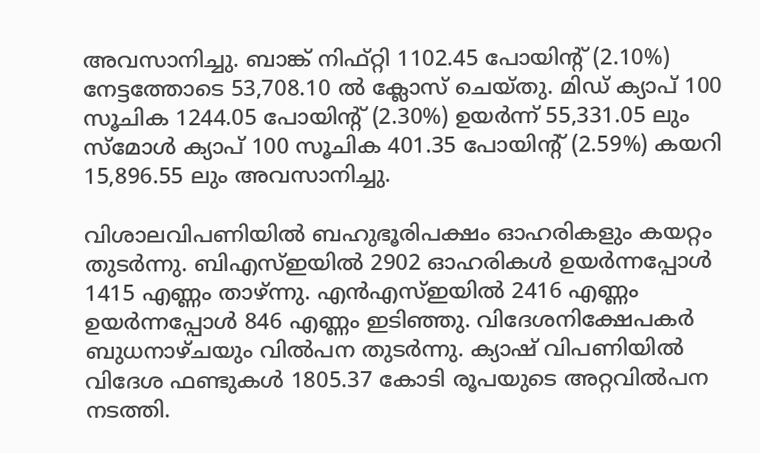അവസാനിച്ചു. ബാങ്ക് നിഫ്റ്റി 1102.45 പോയിൻ്റ് (2.10%) നേട്ടത്തോടെ 53,708.10 ൽ ക്ലോസ് ചെയ്തു. മിഡ് ക്യാപ് 100 സൂചിക 1244.05 പോയിൻ്റ് (2.30%) ഉയർന്ന് 55,331.05 ലും സ്മോൾ ക്യാപ് 100 സൂചിക 401.35 പോയിൻ്റ് (2.59%) കയറി 15,896.55 ലും അവസാനിച്ചു.

വിശാലവിപണിയിൽ ബഹുഭൂരിപക്ഷം ഓഹരികളും കയറ്റം തുടർന്നു. ബിഎസ്ഇയിൽ 2902 ഓഹരികൾ ഉയർന്നപ്പോൾ 1415 എണ്ണം താഴ്ന്നു. എൻഎസ്ഇയിൽ 2416 എണ്ണം ഉയർന്നപ്പോൾ 846 എണ്ണം ഇടിഞ്ഞു. വിദേശനിക്ഷേപകർ ബുധനാഴ്ചയും വിൽപന തുടർന്നു. ക്യാഷ് വിപണിയിൽ വിദേശ ഫണ്ടുകൾ 1805.37 കോടി രൂപയുടെ അറ്റവിൽപന നടത്തി.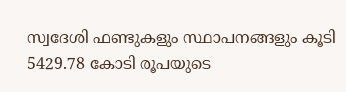സ്വദേശി ഫണ്ടുകളും സ്ഥാപനങ്ങളും കൂടി 5429.78 കോടി രൂപയുടെ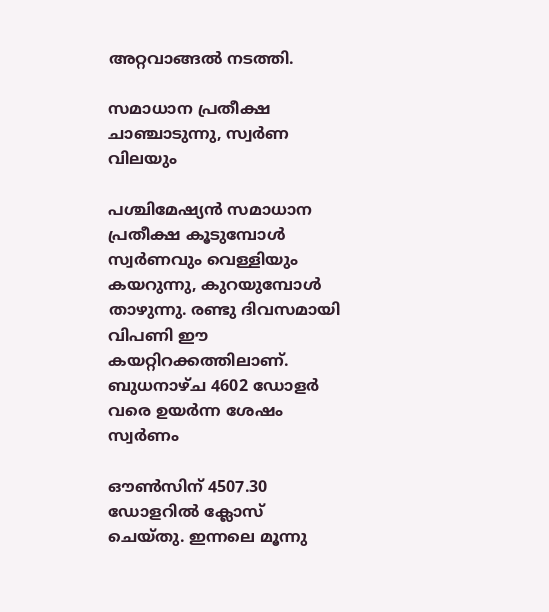അറ്റവാങ്ങൽ നടത്തി.

സമാധാന പ്രതീക്ഷ ചാഞ്ചാടുന്നു, സ്വർണ വിലയും

പശ്ചിമേഷ്യൻ സമാധാന പ്രതീക്ഷ കൂടുമ്പോൾ സ്വർണവും വെള്ളിയും കയറുന്നു, കുറയുമ്പോൾ താഴുന്നു. രണ്ടു ദിവസമായി വിപണി ഈ കയറ്റിറക്കത്തിലാണ്. ബുധനാഴ്ച 4602 ഡോളർ വരെ ഉയർന്ന ശേഷം സ്വർണം

ഔൺസിന് 4507.30 ഡോളറിൽ ക്ലോസ് ചെയ്തു. ഇന്നലെ മൂന്നു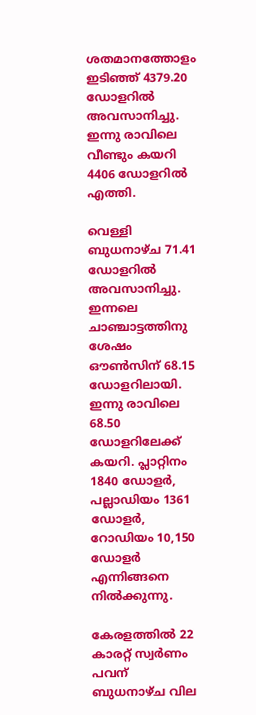ശതമാനത്തോളം ഇടിഞ്ഞ് 4379.20 ഡോളറിൽ അവസാനിച്ചു. ഇന്നു രാവിലെ വീണ്ടും കയറി 4406 ഡോളറിൽ എത്തി.

വെള്ളി ബുധനാഴ്ച 71.41 ഡോളറിൽ അവസാനിച്ചു. ഇന്നലെ ചാഞ്ചാട്ടത്തിനു ശേഷം ഔൺസിന് 68.15 ഡോളറിലായി. ഇന്നു രാവിലെ 68.50 ഡോളറിലേക്ക് കയറി. പ്ലാറ്റിനം 1840 ഡോളർ, പല്ലാഡിയം 1361 ഡോളർ, റോഡിയം 10,150 ഡോളർ എന്നിങ്ങനെ നിൽക്കുന്നു.

കേരളത്തിൽ 22 കാരറ്റ് സ്വർണം പവന് ബുധനാഴ്ച വില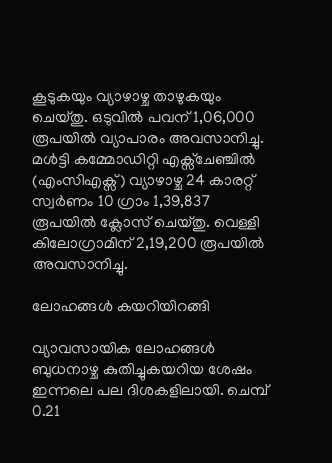കൂടുകയും വ്യാഴാഴ്ച താഴുകയും ചെയ്തു. ഒടുവിൽ പവന് 1,06,000 രൂപയിൽ വ്യാപാരം അവസാനിച്ചു. മൾട്ടി കമ്മോഡിറ്റി എക്സ്ചേഞ്ചിൽ (എംസിഎക്സ്) വ്യാഴാഴ്ച 24 കാരറ്റ് സ്വർണം 10 ഗ്രാം 1,39,837 രൂപയിൽ ക്ലോസ് ചെയ്തു. വെള്ളി കിലോഗ്രാമിന് 2,19,200 രൂപയിൽ അവസാനിച്ചു.

ലോഹങ്ങൾ കയറിയിറങ്ങി

വ്യാവസായിക ലോഹങ്ങൾ ബുധനാഴ്ച കുതിച്ചുകയറിയ ശേഷം ഇന്നലെ പല ദിശകളിലായി. ചെമ്പ് 0.21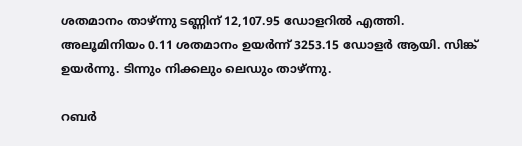ശതമാനം താഴ്ന്നു ടണ്ണിന് 12,107.95 ഡോളറിൽ എത്തി. അലൂമിനിയം 0.11 ശതമാനം ഉയർന്ന് 3253.15 ഡോളർ ആയി. സിങ്ക് ഉയർന്നു. ടിന്നും നിക്കലും ലെഡും താഴ്ന്നു.

റബർ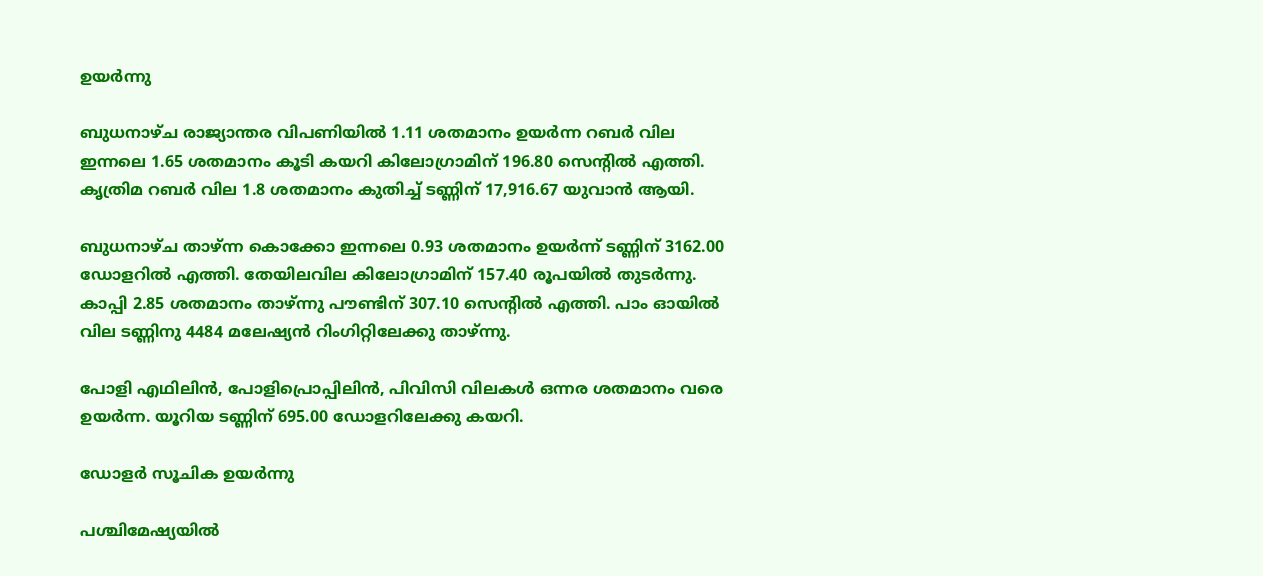ഉയർന്നു

ബുധനാഴ്ച രാജ്യാന്തര വിപണിയിൽ 1.11 ശതമാനം ഉയർന്ന റബർ വില ഇന്നലെ 1.65 ശതമാനം കൂടി കയറി കിലോഗ്രാമിന് 196.80 സെൻ്റിൽ എത്തി. കൃത്രിമ റബർ വില 1.8 ശതമാനം കുതിച്ച് ടണ്ണിന് 17,916.67 യുവാൻ ആയി.

ബുധനാഴ്ച താഴ്ന്ന കൊക്കോ ഇന്നലെ 0.93 ശതമാനം ഉയർന്ന് ടണ്ണിന് 3162.00 ഡോളറിൽ എത്തി. തേയിലവില കിലോഗ്രാമിന് 157.40 രൂപയിൽ തുടർന്നു. കാപ്പി 2.85 ശതമാനം താഴ്ന്നു പൗണ്ടിന് 307.10 സെൻ്റിൽ എത്തി. പാം ഓയിൽ വില ടണ്ണിനു 4484 മലേഷ്യൻ റിംഗിറ്റിലേക്കു താഴ്ന്നു.

പോളി എഥിലിൻ, പോളിപ്രൊപ്പിലിൻ, പിവിസി വിലകൾ ഒന്നര ശതമാനം വരെ ഉയർന്ന. യൂറിയ ടണ്ണിന് 695.00 ഡോളറിലേക്കു കയറി.

ഡോളർ സൂചിക ഉയർന്നു

പശ്ചിമേഷ്യയിൽ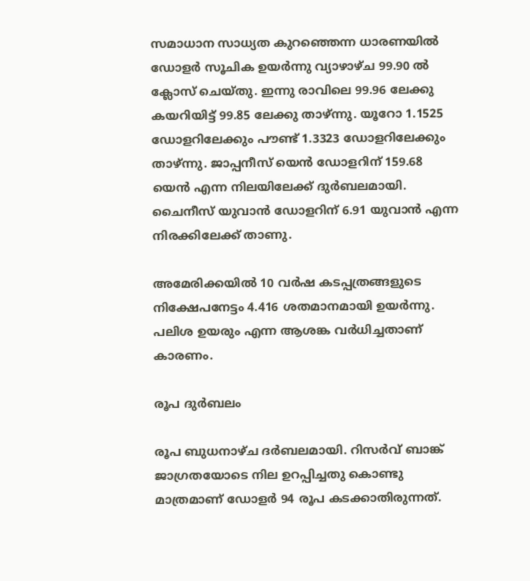സമാധാന സാധ്യത കുറഞ്ഞെന്ന ധാരണയിൽ ഡോളർ സൂചിക ഉയർന്നു വ്യാഴാഴ്ച 99.90 ൽ ക്ലോസ് ചെയ്തു. ഇന്നു രാവിലെ 99.96 ലേക്കു കയറിയിട്ട് 99.85 ലേക്കു താഴ്ന്നു. യൂറോ 1.1525 ഡോളറിലേക്കും പൗണ്ട് 1.3323 ഡോളറിലേക്കും താഴ്ന്നു. ജാപ്പനീസ് യെൻ ഡോളറിന് 159.68 യെൻ എന്ന നിലയിലേക്ക് ദുർബലമായി. ചൈനീസ് യുവാൻ ഡോളറിന് 6.91 യുവാൻ എന്ന നിരക്കിലേക്ക് താണു.

അമേരിക്കയിൽ 10 വർഷ കടപ്പത്രങ്ങളുടെ നിക്ഷേപനേട്ടം 4.416 ശതമാനമായി ഉയർന്നു. പലിശ ഉയരും എന്ന ആശങ്ക വർധിച്ചതാണ് കാരണം.

രൂപ ദുർബലം

രൂപ ബുധനാഴ്ച ദർബലമായി. റിസർവ് ബാങ്ക് ജാഗ്രതയോടെ നില ഉറപ്പിച്ചതു കൊണ്ടു മാത്രമാണ് ഡോളർ 94 രൂപ കടക്കാതിരുന്നത്.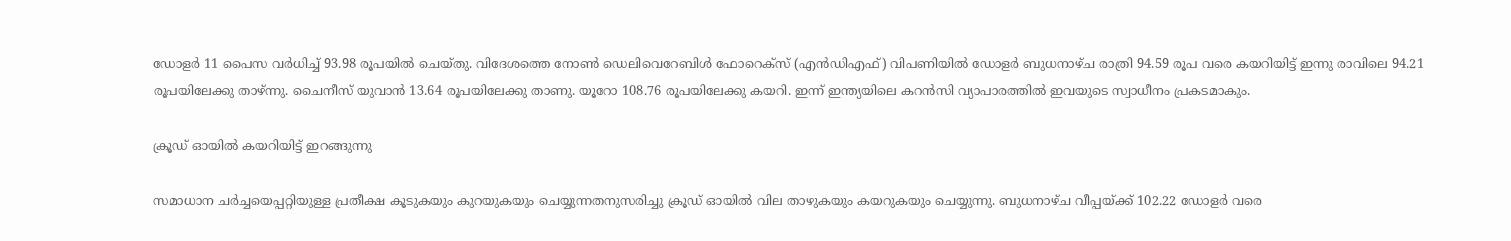ഡോളർ 11 പൈസ വർധിച്ച് 93.98 രൂപയിൽ ചെയ്തു. വിദേശത്തെ നോൺ ഡെലിവെറേബിൾ ഫോറെക്സ് (എൻഡിഎഫ്) വിപണിയിൽ ഡോളർ ബുധനാഴ്ച രാത്രി 94.59 രൂപ വരെ കയറിയിട്ട് ഇന്നു രാവിലെ 94.21 രൂപയിലേക്കു താഴ്ന്നു. ചൈനീസ് യുവാൻ 13.64 രൂപയിലേക്കു താണു. യൂറോ 108.76 രൂപയിലേക്കു കയറി. ഇന്ന് ഇന്ത്യയിലെ കറൻസി വ്യാപാരത്തിൽ ഇവയുടെ സ്വാധീനം പ്രകടമാകും.

ക്രൂഡ് ഓയിൽ കയറിയിട്ട് ഇറങ്ങുന്നു

സമാധാന ചർച്ചയെപ്പറ്റിയുള്ള പ്രതീക്ഷ കൂടുകയും കുറയുകയും ചെയ്യുന്നതനുസരിച്ചു ക്രൂഡ് ഓയിൽ വില താഴുകയും കയറുകയും ചെയ്യുന്നു. ബുധനാഴ്ച വീപ്പയ്ക്ക് 102.22 ഡോളർ വരെ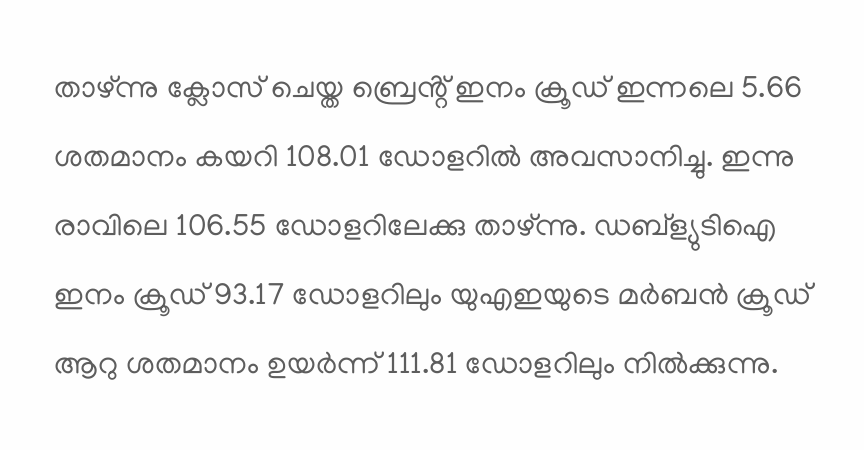താഴ്ന്നു ക്ലോസ് ചെയ്ത ബ്രെൻ്റ് ഇനം ക്രൂഡ് ഇന്നലെ 5.66 ശതമാനം കയറി 108.01 ഡോളറിൽ അവസാനിച്ചു. ഇന്നു രാവിലെ 106.55 ഡോളറിലേക്കു താഴ്ന്നു. ഡബ്ള്യുടിഐ ഇനം ക്രൂഡ് 93.17 ഡോളറിലും യുഎഇയുടെ മർബൻ ക്രൂഡ് ആറു ശതമാനം ഉയർന്ന് 111.81 ഡോളറിലും നിൽക്കുന്നു.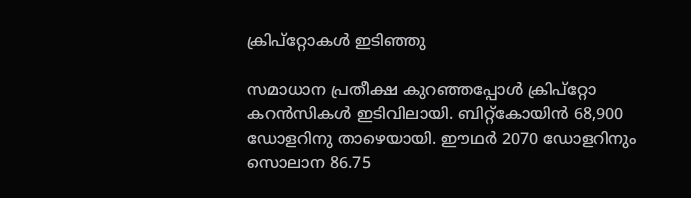ക്രിപ്റ്റോകൾ ഇടിഞ്ഞു

സമാധാന പ്രതീക്ഷ കുറഞ്ഞപ്പോൾ ക്രിപ്റ്റോ കറൻസികൾ ഇടിവിലായി. ബിറ്റ്കോയിൻ 68,900 ഡോളറിനു താഴെയായി. ഈഥർ 2070 ഡോളറിനും സൊലാന 86.75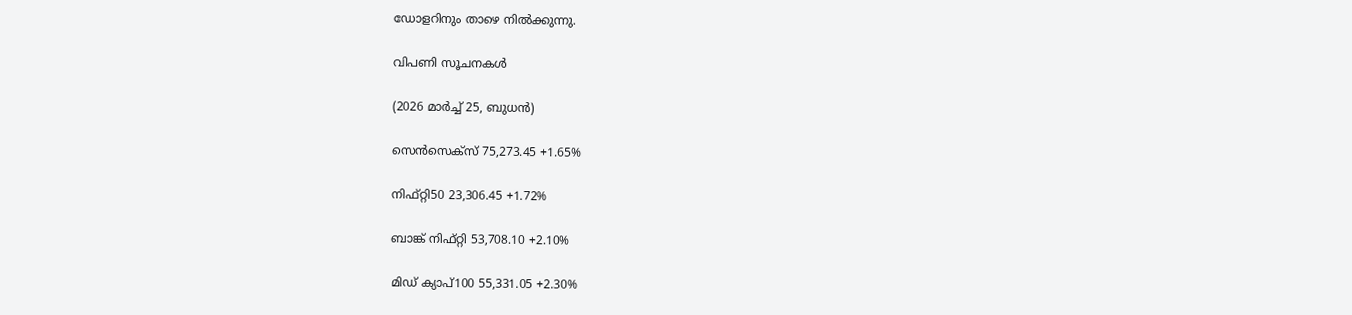ഡോളറിനും താഴെ നിൽക്കുന്നു.

വിപണി സൂചനകൾ

(2026 മാർച്ച് 25, ബുധൻ)

സെൻസെക്സ് 75,273.45 +1.65%

നിഫ്റ്റി50 23,306.45 +1.72%

ബാങ്ക് നിഫ്റ്റി 53,708.10 +2.10%

മിഡ് ക്യാപ്100 55,331.05 +2.30%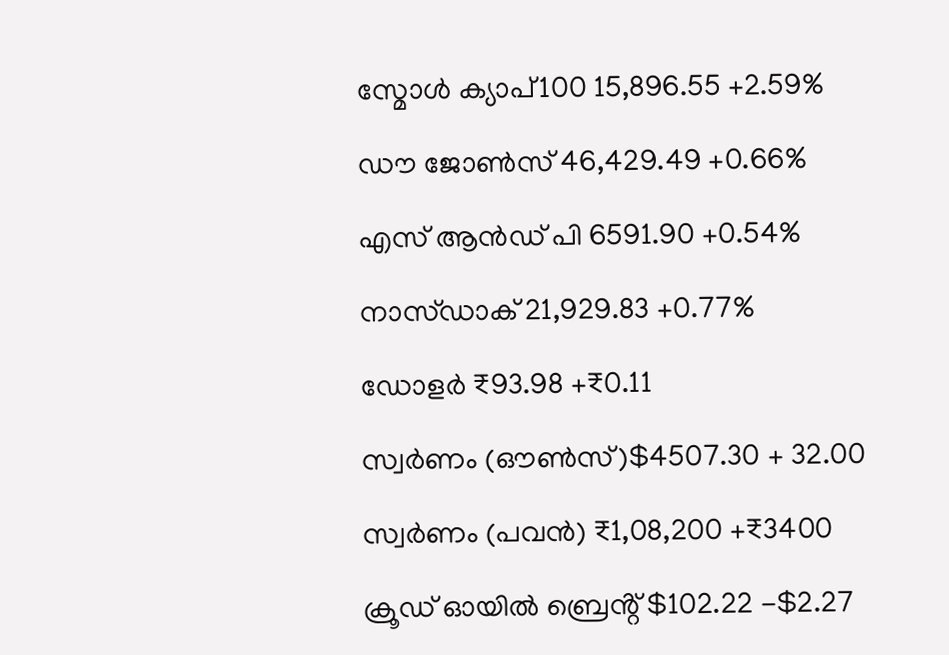സ്മോൾ ക്യാപ്100 15,896.55 +2.59%

ഡൗ ജോൺസ് 46,429.49 +0.66%

എസ് ആൻഡ് പി 6591.90 +0.54%

നാസ്ഡാക് 21,929.83 +0.77%

ഡോളർ ₹93.98 +₹0.11

സ്വർണം (ഔൺസ്)$4507.30 + 32.00

സ്വർണം (പവൻ) ₹1,08,200 +₹3400

ക്രൂഡ് ഓയിൽ ബ്രെൻ്റ് $102.22 -$2.27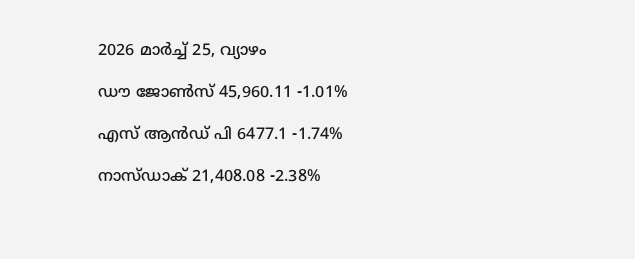2026 മാർച്ച് 25, വ്യാഴം

ഡൗ ജോൺസ് 45,960.11 -1.01%

എസ് ആൻഡ് പി 6477.1 -1.74%

നാസ്ഡാക് 21,408.08 -2.38%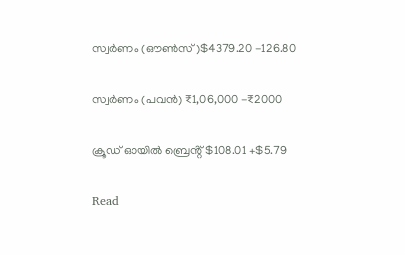സ്വർണം (ഔൺസ്)$4379.20 -126.80

സ്വർണം (പവൻ) ₹1,06,000 -₹2000

ക്രൂഡ് ഓയിൽ ബ്രെൻ്റ് $108.01 +$5.79

Read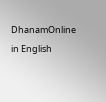DhanamOnline in English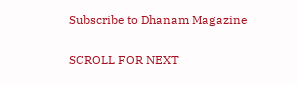Subscribe to Dhanam Magazine

SCROLL FOR NEXT